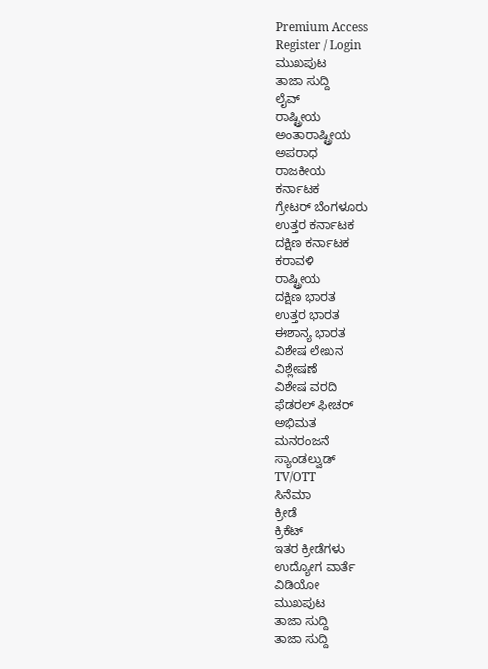Premium Access
Register / Login
ಮುಖಪುಟ
ತಾಜಾ ಸುದ್ದಿ
ಲೈವ್
ರಾಷ್ಟ್ರೀಯ
ಅಂತಾರಾಷ್ಟ್ರೀಯ
ಅಪರಾಧ
ರಾಜಕೀಯ
ಕರ್ನಾಟಕ
ಗ್ರೇಟರ್ ಬೆಂಗಳೂರು
ಉತ್ತರ ಕರ್ನಾಟಕ
ದಕ್ಷಿಣ ಕರ್ನಾಟಕ
ಕರಾವಳಿ
ರಾಷ್ಟ್ರೀಯ
ದಕ್ಷಿಣ ಭಾರತ
ಉತ್ತರ ಭಾರತ
ಈಶಾನ್ಯ ಭಾರತ
ವಿಶೇಷ ಲೇಖನ
ವಿಶ್ಲೇಷಣೆ
ವಿಶೇಷ ವರದಿ
ಫೆಡರಲ್ ಫೀಚರ್
ಅಭಿಮತ
ಮನರಂಜನೆ
ಸ್ಯಾಂಡಲ್ವುಡ್
TV/OTT
ಸಿನೆಮಾ
ಕ್ರೀಡೆ
ಕ್ರಿಕೆಟ್
ಇತರ ಕ್ರೀಡೆಗಳು
ಉದ್ಯೋಗ ವಾರ್ತೆ
ವಿಡಿಯೋ
ಮುಖಪುಟ
ತಾಜಾ ಸುದ್ದಿ
ತಾಜಾ ಸುದ್ದಿ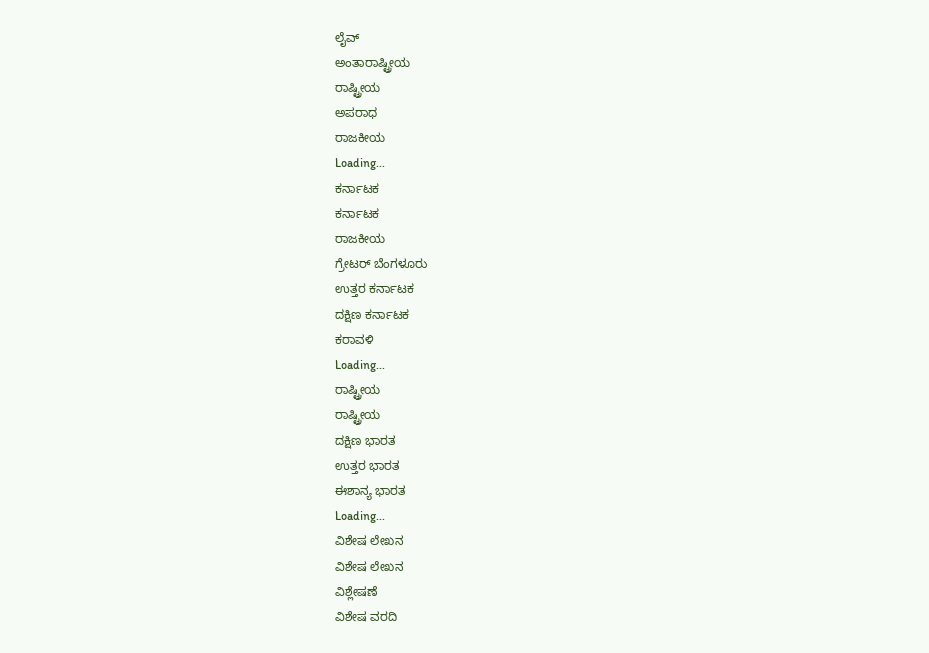ಲೈವ್
ಅಂತಾರಾಷ್ಟ್ರೀಯ
ರಾಷ್ಟ್ರೀಯ
ಅಪರಾಧ
ರಾಜಕೀಯ
Loading...
ಕರ್ನಾಟಕ
ಕರ್ನಾಟಕ
ರಾಜಕೀಯ
ಗ್ರೇಟರ್ ಬೆಂಗಳೂರು
ಉತ್ತರ ಕರ್ನಾಟಕ
ದಕ್ಷಿಣ ಕರ್ನಾಟಕ
ಕರಾವಳಿ
Loading...
ರಾಷ್ಟ್ರೀಯ
ರಾಷ್ಟ್ರೀಯ
ದಕ್ಷಿಣ ಭಾರತ
ಉತ್ತರ ಭಾರತ
ಈಶಾನ್ಯ ಭಾರತ
Loading...
ವಿಶೇಷ ಲೇಖನ
ವಿಶೇಷ ಲೇಖನ
ವಿಶ್ಲೇಷಣೆ
ವಿಶೇಷ ವರದಿ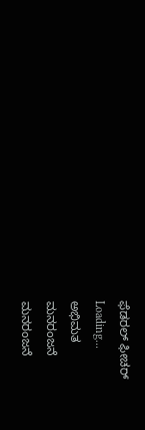ಫೆಡರಲ್ ಫೀಚರ್
Loading...
ಅಭಿಮತ
ಮನರಂಜನೆ
ಮನರಂಜನೆ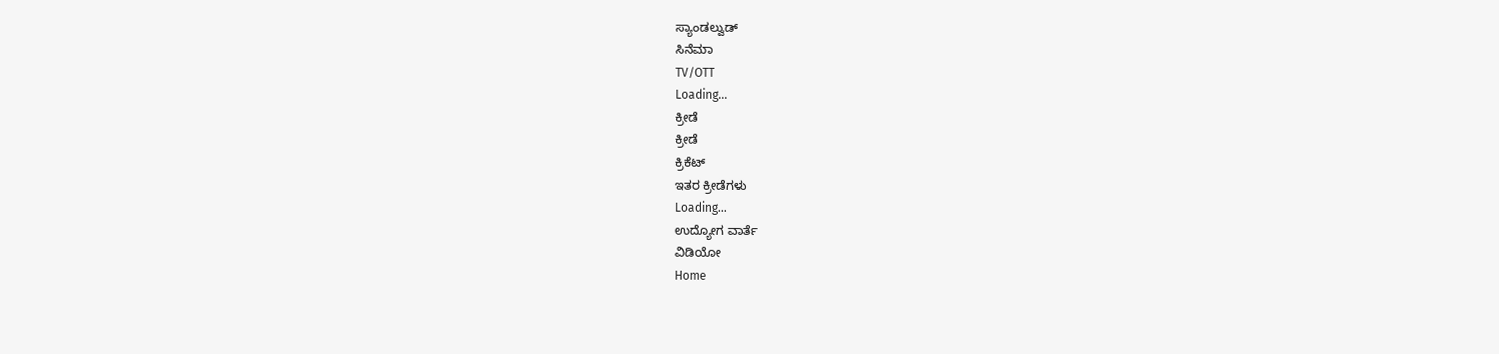ಸ್ಯಾಂಡಲ್ವುಡ್
ಸಿನೆಮಾ
TV/OTT
Loading...
ಕ್ರೀಡೆ
ಕ್ರೀಡೆ
ಕ್ರಿಕೆಟ್
ಇತರ ಕ್ರೀಡೆಗಳು
Loading...
ಉದ್ಯೋಗ ವಾರ್ತೆ
ವಿಡಿಯೋ
Home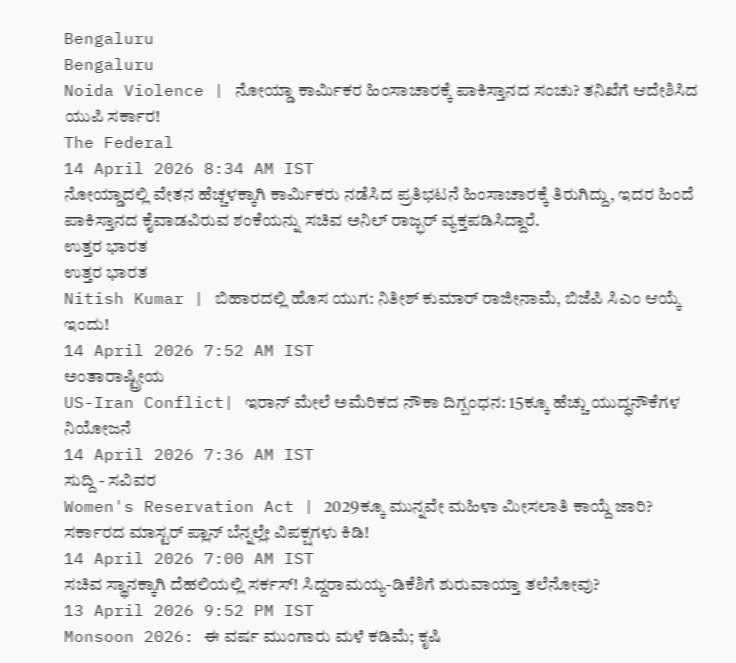Bengaluru
Bengaluru
Noida Violence | ನೋಯ್ಡಾ ಕಾರ್ಮಿಕರ ಹಿಂಸಾಚಾರಕ್ಕೆ ಪಾಕಿಸ್ತಾನದ ಸಂಚು? ತನಿಖೆಗೆ ಆದೇಶಿಸಿದ ಯುಪಿ ಸರ್ಕಾರ!
The Federal
14 April 2026 8:34 AM IST
ನೋಯ್ಡಾದಲ್ಲಿ ವೇತನ ಹೆಚ್ಚಳಕ್ಕಾಗಿ ಕಾರ್ಮಿಕರು ನಡೆಸಿದ ಪ್ರತಿಭಟನೆ ಹಿಂಸಾಚಾರಕ್ಕೆ ತಿರುಗಿದ್ದು, ಇದರ ಹಿಂದೆ ಪಾಕಿಸ್ತಾನದ ಕೈವಾಡವಿರುವ ಶಂಕೆಯನ್ನು ಸಚಿವ ಅನಿಲ್ ರಾಜ್ಭರ್ ವ್ಯಕ್ತಪಡಿಸಿದ್ದಾರೆ.
ಉತ್ತರ ಭಾರತ
ಉತ್ತರ ಭಾರತ
Nitish Kumar | ಬಿಹಾರದಲ್ಲಿ ಹೊಸ ಯುಗ: ನಿತೀಶ್ ಕುಮಾರ್ ರಾಜೀನಾಮೆ, ಬಿಜೆಪಿ ಸಿಎಂ ಆಯ್ಕೆ ಇಂದು!
14 April 2026 7:52 AM IST
ಅಂತಾರಾಷ್ಟ್ರೀಯ
US-Iran Conflict| ಇರಾನ್ ಮೇಲೆ ಅಮೆರಿಕದ ನೌಕಾ ದಿಗ್ಬಂಧನ: 15ಕ್ಕೂ ಹೆಚ್ಚು ಯುದ್ಧನೌಕೆಗಳ ನಿಯೋಜನೆ
14 April 2026 7:36 AM IST
ಸುದ್ದಿ - ಸವಿವರ
Women's Reservation Act | 2029ಕ್ಕೂ ಮುನ್ನವೇ ಮಹಿಳಾ ಮೀಸಲಾತಿ ಕಾಯ್ದೆ ಜಾರಿ? ಸರ್ಕಾರದ ಮಾಸ್ಟರ್ ಪ್ಲಾನ್ ಬೆನ್ನಲ್ಲೇ ವಿಪಕ್ಷಗಳು ಕಿಡಿ!
14 April 2026 7:00 AM IST
ಸಚಿವ ಸ್ಥಾನಕ್ಕಾಗಿ ದೆಹಲಿಯಲ್ಲಿ ಸರ್ಕಸ್! ಸಿದ್ದರಾಮಯ್ಯ-ಡಿಕೆಶಿಗೆ ಶುರುವಾಯ್ತಾ ತಲೆನೋವು?
13 April 2026 9:52 PM IST
Monsoon 2026: ಈ ವರ್ಷ ಮುಂಗಾರು ಮಳೆ ಕಡಿಮೆ; ಕೃಷಿ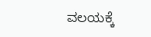ವಲಯಕ್ಕೆ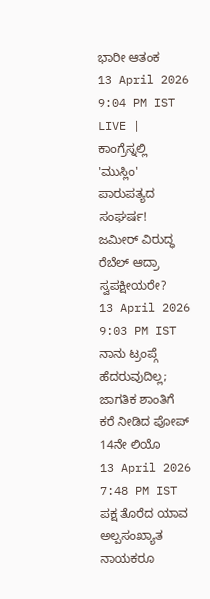ಭಾರೀ ಆತಂಕ
13 April 2026 9:04 PM IST
LIVE | ಕಾಂಗ್ರೆಸ್ನಲ್ಲಿ 'ಮುಸ್ಲಿಂ' ಪಾರುಪತ್ಯದ ಸಂಘರ್ಷ! ಜಮೀರ್ ವಿರುದ್ಧ ರೆಬೆಲ್ ಆದ್ರಾ ಸ್ವಪಕ್ಷೀಯರೇ?
13 April 2026 9:03 PM IST
ನಾನು ಟ್ರಂಪ್ಗೆ ಹೆದರುವುದಿಲ್ಲ; ಜಾಗತಿಕ ಶಾಂತಿಗೆ ಕರೆ ನೀಡಿದ ಪೋಪ್ 14ನೇ ಲಿಯೊ
13 April 2026 7:48 PM IST
ಪಕ್ಷ ತೊರೆದ ಯಾವ ಅಲ್ಪಸಂಖ್ಯಾತ ನಾಯಕರೂ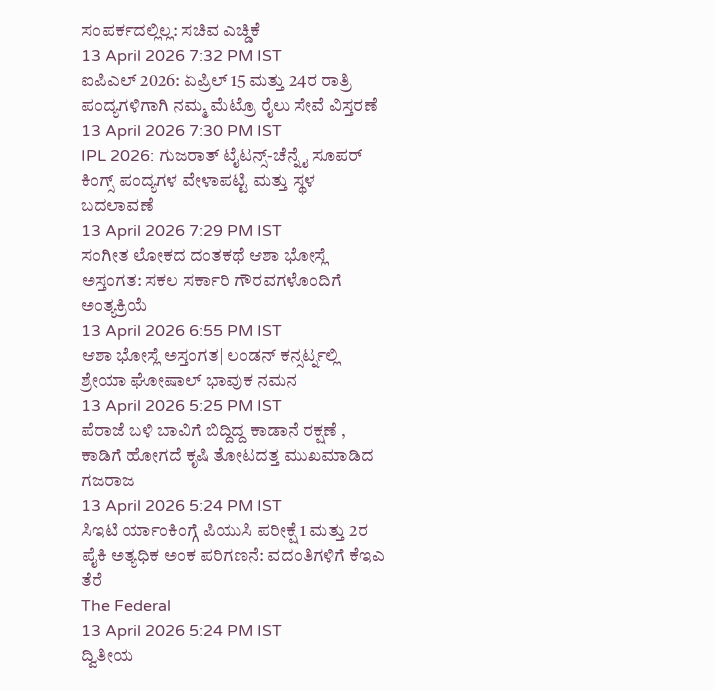ಸಂಪರ್ಕದಲ್ಲಿಲ್ಲ: ಸಚಿವ ಎಚ್ಡಿಕೆ
13 April 2026 7:32 PM IST
ಐಪಿಎಲ್ 2026: ಏಪ್ರಿಲ್ 15 ಮತ್ತು 24ರ ರಾತ್ರಿ ಪಂದ್ಯಗಳಿಗಾಗಿ ನಮ್ಮ ಮೆಟ್ರೊ ರೈಲು ಸೇವೆ ವಿಸ್ತರಣೆ
13 April 2026 7:30 PM IST
IPL 2026: ಗುಜರಾತ್ ಟೈಟನ್ಸ್-ಚೆನ್ನೈ ಸೂಪರ್ ಕಿಂಗ್ಸ್ ಪಂದ್ಯಗಳ ವೇಳಾಪಟ್ಟಿ ಮತ್ತು ಸ್ಥಳ ಬದಲಾವಣೆ
13 April 2026 7:29 PM IST
ಸಂಗೀತ ಲೋಕದ ದಂತಕಥೆ ಆಶಾ ಭೋಸ್ಲೆ ಅಸ್ತಂಗತ: ಸಕಲ ಸರ್ಕಾರಿ ಗೌರವಗಳೊಂದಿಗೆ ಅಂತ್ಯಕ್ರಿಯೆ
13 April 2026 6:55 PM IST
ಆಶಾ ಭೋಸ್ಲೆ ಅಸ್ತಂಗತ| ಲಂಡನ್ ಕನ್ಸರ್ಟ್ನಲ್ಲಿ ಶ್ರೇಯಾ ಘೋಷಾಲ್ ಭಾವುಕ ನಮನ
13 April 2026 5:25 PM IST
ಪೆರಾಜೆ ಬಳಿ ಬಾವಿಗೆ ಬಿದ್ದಿದ್ದ ಕಾಡಾನೆ ರಕ್ಷಣೆ , ಕಾಡಿಗೆ ಹೋಗದೆ ಕೃಷಿ ತೋಟದತ್ತ ಮುಖಮಾಡಿದ ಗಜರಾಜ
13 April 2026 5:24 PM IST
ಸಿಇಟಿ ರ್ಯಾಂಕಿಂಗ್ಗೆ ಪಿಯುಸಿ ಪರೀಕ್ಷೆ 1 ಮತ್ತು 2ರ ಪೈಕಿ ಅತ್ಯಧಿಕ ಅಂಕ ಪರಿಗಣನೆ: ವದಂತಿಗಳಿಗೆ ಕೆಇಎ ತೆರೆ
The Federal
13 April 2026 5:24 PM IST
ದ್ವಿತೀಯ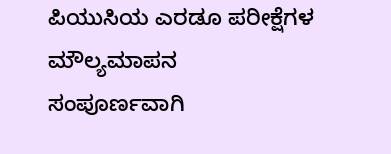ಪಿಯುಸಿಯ ಎರಡೂ ಪರೀಕ್ಷೆಗಳ ಮೌಲ್ಯಮಾಪನ ಸಂಪೂರ್ಣವಾಗಿ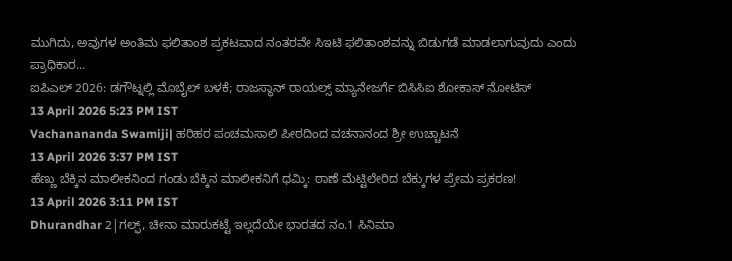ಮುಗಿದು, ಅವುಗಳ ಅಂತಿಮ ಫಲಿತಾಂಶ ಪ್ರಕಟವಾದ ನಂತರವೇ ಸಿಇಟಿ ಫಲಿತಾಂಶವನ್ನು ಬಿಡುಗಡೆ ಮಾಡಲಾಗುವುದು ಎಂದು ಪ್ರಾಧಿಕಾರ...
ಐಪಿಎಲ್ 2026: ಡಗೌಟ್ನಲ್ಲಿ ಮೊಬೈಲ್ ಬಳಕೆ; ರಾಜಸ್ಥಾನ್ ರಾಯಲ್ಸ್ ಮ್ಯಾನೇಜರ್ಗೆ ಬಿಸಿಸಿಐ ಶೋಕಾಸ್ ನೋಟಿಸ್
13 April 2026 5:23 PM IST
Vachanananda Swamiji| ಹರಿಹರ ಪಂಚಮಸಾಲಿ ಪೀಠದಿಂದ ವಚನಾನಂದ ಶ್ರೀ ಉಚ್ಚಾಟನೆ
13 April 2026 3:37 PM IST
ಹೆಣ್ಣು ಬೆಕ್ಕಿನ ಮಾಲೀಕನಿಂದ ಗಂಡು ಬೆಕ್ಕಿನ ಮಾಲೀಕನಿಗೆ ಧಮ್ಕಿ: ಠಾಣೆ ಮೆಟ್ಟಿಲೇರಿದ ಬೆಕ್ಕುಗಳ ಪ್ರೇಮ ಪ್ರಕರಣ!
13 April 2026 3:11 PM IST
Dhurandhar 2|ಗಲ್ಫ್, ಚೀನಾ ಮಾರುಕಟ್ಟೆ ಇಲ್ಲದೆಯೇ ಭಾರತದ ನಂ.1 ಸಿನಿಮಾ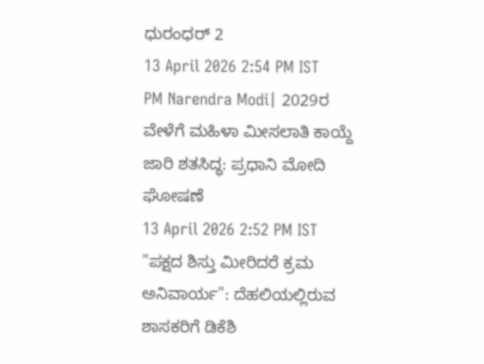ಧುರಂಧರ್ 2
13 April 2026 2:54 PM IST
PM Narendra Modi| 2029ರ ವೇಳೆಗೆ ಮಹಿಳಾ ಮೀಸಲಾತಿ ಕಾಯ್ದೆ ಜಾರಿ ಶತಸಿದ್ಧ: ಪ್ರಧಾನಿ ಮೋದಿ ಘೋಷಣೆ
13 April 2026 2:52 PM IST
"ಪಕ್ಷದ ಶಿಸ್ತು ಮೀರಿದರೆ ಕ್ರಮ ಅನಿವಾರ್ಯ": ದೆಹಲಿಯಲ್ಲಿರುವ ಶಾಸಕರಿಗೆ ಡಿಕೆಶಿ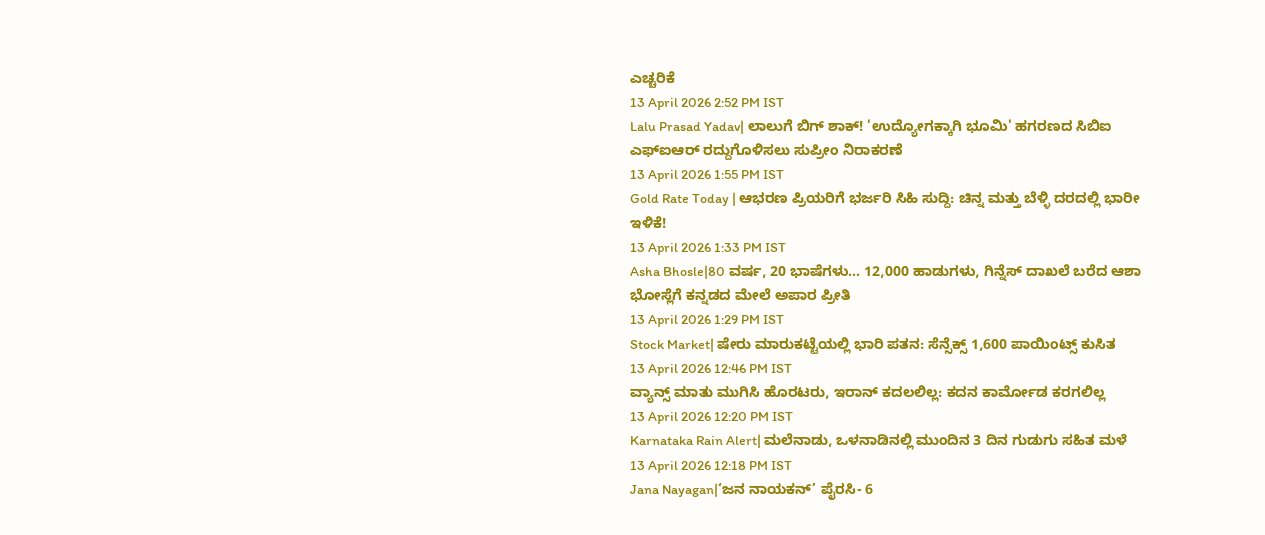ಎಚ್ಚರಿಕೆ
13 April 2026 2:52 PM IST
Lalu Prasad Yadav| ಲಾಲುಗೆ ಬಿಗ್ ಶಾಕ್! 'ಉದ್ಯೋಗಕ್ಕಾಗಿ ಭೂಮಿ' ಹಗರಣದ ಸಿಬಿಐ ಎಫ್ಐಆರ್ ರದ್ದುಗೊಳಿಸಲು ಸುಪ್ರೀಂ ನಿರಾಕರಣೆ
13 April 2026 1:55 PM IST
Gold Rate Today | ಆಭರಣ ಪ್ರಿಯರಿಗೆ ಭರ್ಜರಿ ಸಿಹಿ ಸುದ್ದಿ: ಚಿನ್ನ ಮತ್ತು ಬೆಳ್ಳಿ ದರದಲ್ಲಿ ಭಾರೀ ಇಳಿಕೆ!
13 April 2026 1:33 PM IST
Asha Bhosle|80 ವರ್ಷ, 20 ಭಾಷೆಗಳು... 12,000 ಹಾಡುಗಳು, ಗಿನ್ನೆಸ್ ದಾಖಲೆ ಬರೆದ ಆಶಾ ಭೋಸ್ಲೆಗೆ ಕನ್ನಡದ ಮೇಲೆ ಅಪಾರ ಪ್ರೀತಿ
13 April 2026 1:29 PM IST
Stock Market| ಷೇರು ಮಾರುಕಟ್ಟೆಯಲ್ಲಿ ಭಾರಿ ಪತನ: ಸೆನ್ಸೆಕ್ಸ್ 1,600 ಪಾಯಿಂಟ್ಸ್ ಕುಸಿತ
13 April 2026 12:46 PM IST
ವ್ಯಾನ್ಸ್ ಮಾತು ಮುಗಿಸಿ ಹೊರಟರು, ಇರಾನ್ ಕದಲಲಿಲ್ಲ: ಕದನ ಕಾರ್ಮೋಡ ಕರಗಲಿಲ್ಲ
13 April 2026 12:20 PM IST
Karnataka Rain Alert| ಮಲೆನಾಡು, ಒಳನಾಡಿನಲ್ಲಿ ಮುಂದಿನ 3 ದಿನ ಗುಡುಗು ಸಹಿತ ಮಳೆ
13 April 2026 12:18 PM IST
Jana Nayagan|‘ಜನ ನಾಯಕನ್’ ಪೈರಸಿ- 6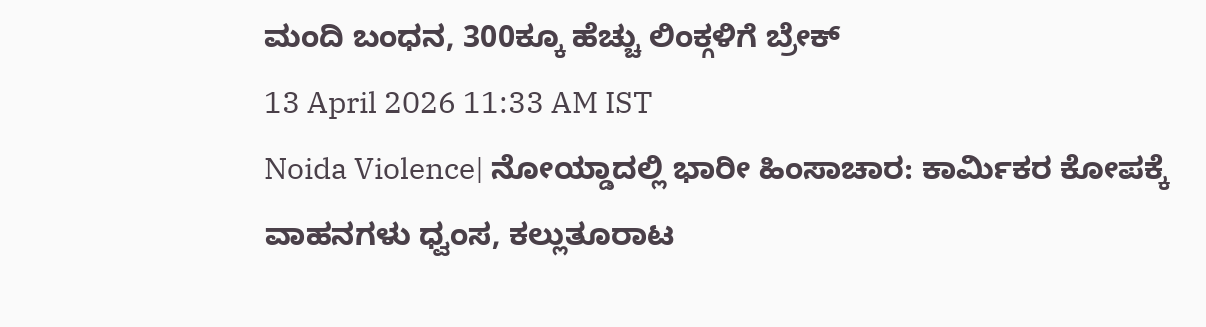ಮಂದಿ ಬಂಧನ, 300ಕ್ಕೂ ಹೆಚ್ಚು ಲಿಂಕ್ಗಳಿಗೆ ಬ್ರೇಕ್
13 April 2026 11:33 AM IST
Noida Violence| ನೋಯ್ಡಾದಲ್ಲಿ ಭಾರೀ ಹಿಂಸಾಚಾರ: ಕಾರ್ಮಿಕರ ಕೋಪಕ್ಕೆ ವಾಹನಗಳು ಧ್ವಂಸ, ಕಲ್ಲುತೂರಾಟ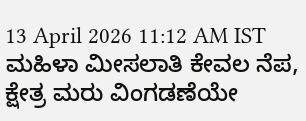13 April 2026 11:12 AM IST
ಮಹಿಳಾ ಮೀಸಲಾತಿ ಕೇವಲ ನೆಪ, ಕ್ಷೇತ್ರ ಮರು ವಿಂಗಡಣೆಯೇ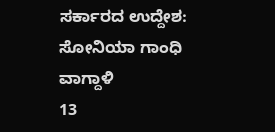ಸರ್ಕಾರದ ಉದ್ದೇಶ: ಸೋನಿಯಾ ಗಾಂಧಿ ವಾಗ್ದಾಳಿ
13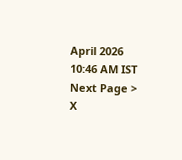April 2026 10:46 AM IST
Next Page >
X